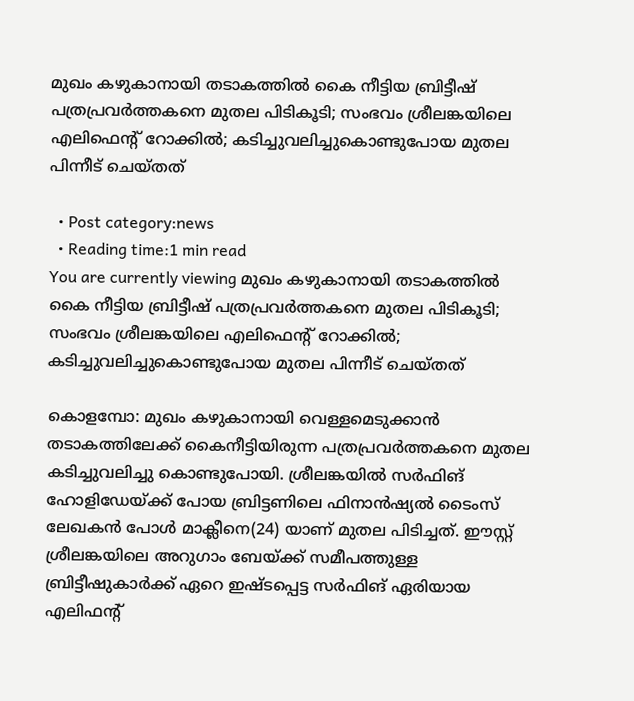മുഖം കഴുകാനായി തടാകത്തില്‍ കൈ നീട്ടിയ ബ്രിട്ടീഷ് പത്രപ്രവര്‍ത്തകനെ മുതല പിടികൂടി; സംഭവം ശ്രീലങ്കയിലെ എലിഫെന്റ് റോക്കില്‍; കടിച്ചുവലിച്ചുകൊണ്ടുപോയ മുതല പിന്നീട് ചെയ്തത്

  • Post category:news
  • Reading time:1 min read
You are currently viewing മുഖം കഴുകാനായി തടാകത്തില്‍ കൈ നീട്ടിയ ബ്രിട്ടീഷ് പത്രപ്രവര്‍ത്തകനെ മുതല പിടികൂടി; സംഭവം ശ്രീലങ്കയിലെ എലിഫെന്റ് റോക്കില്‍; കടിച്ചുവലിച്ചുകൊണ്ടുപോയ മുതല പിന്നീട് ചെയ്തത്

കൊളമ്പോ: മുഖം കഴുകാനായി വെള്ളമെടുക്കാന്‍ തടാകത്തിലേക്ക് കൈനീട്ടിയിരുന്ന പത്രപ്രവര്‍ത്തകനെ മുതല കടിച്ചുവലിച്ചു കൊണ്ടുപോയി. ശ്രീലങ്കയില്‍ സര്‍ഫിങ് ഹോളിഡേയ്ക്ക് പോയ ബ്രിട്ടണിലെ ഫിനാന്‍ഷ്യല്‍ ടൈംസ് ലേഖകന്‍ പോള്‍ മാക്ലീനെ(24) യാണ് മുതല പിടിച്ചത്. ഈസ്റ്റ് ശ്രീലങ്കയിലെ അറുഗാം ബേയ്ക്ക് സമീപത്തുള്ള ബ്രിട്ടീഷുകാര്‍ക്ക് ഏറെ ഇഷ്ടപ്പെട്ട സര്‍ഫിങ് ഏരിയായ എലിഫന്റ്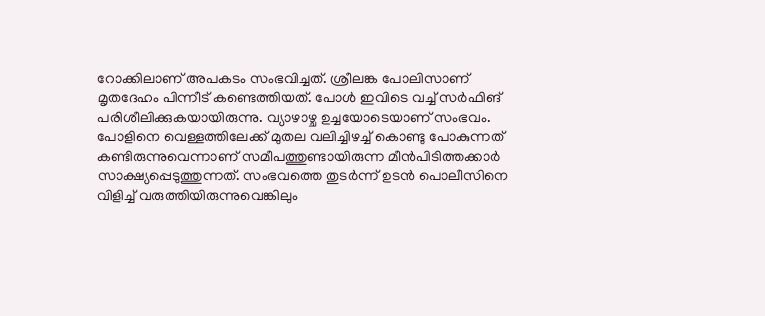റോക്കിലാണ് അപകടം സംഭവിച്ചത്. ശ്രീലങ്ക പോലിസാണ് മൃതദേഹം പിന്നീട് കണ്ടെത്തിയത്. പോള്‍ ഇവിടെ വച്ച് സര്‍ഫിങ് പരിശീലിക്കുകയായിരുന്നു. വ്യാഴാഴ്ച ഉച്ചയോടെയാണ് സംഭവം. പോളിനെ വെള്ളത്തിലേക്ക് മുതല വലിച്ചിഴച്ച് കൊണ്ടു പോകുന്നത് കണ്ടിരുന്നുവെന്നാണ് സമീപത്തുണ്ടായിരുന്ന മീന്‍പിടിത്തക്കാര്‍ സാക്ഷ്യപ്പെടുത്തുന്നത്. സംഭവത്തെ തുടര്‍ന്ന് ഉടന്‍ പൊലീസിനെ വിളിച്ച് വരുത്തിയിരുന്നുവെങ്കിലും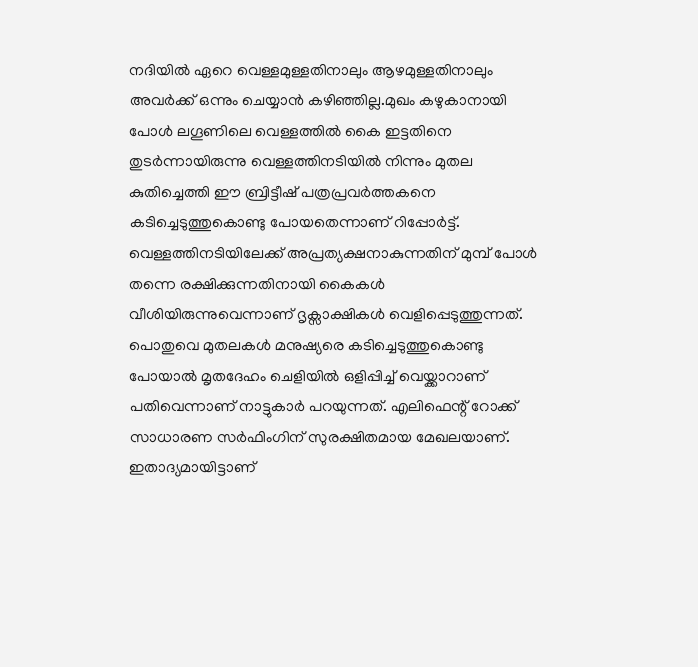നദിയില്‍ ഏറെ വെള്ളമുള്ളതിനാലും ആഴമുള്ളതിനാലും അവര്‍ക്ക് ഒന്നും ചെയ്യാന്‍ കഴിഞ്ഞില്ല.മുഖം കഴുകാനായി പോള്‍ ലഗൂണിലെ വെള്ളത്തില്‍ കൈ ഇട്ടതിനെ തുടര്‍ന്നായിരുന്നു വെള്ളത്തിനടിയില്‍ നിന്നും മുതല കുതിച്ചെത്തി ഈ ബ്രിട്ടീഷ് പത്രപ്രവര്‍ത്തകനെ കടിച്ചെടുത്തുകൊണ്ടു പോയതെന്നാണ് റിപ്പോര്‍ട്ട്. വെള്ളത്തിനടിയിലേക്ക് അപ്രത്യക്ഷനാകുന്നതിന് മുമ്പ് പോള്‍ തന്നെ രക്ഷിക്കുന്നതിനായി കൈകള്‍ വീശിയിരുന്നുവെന്നാണ് ദൃക്സാക്ഷികള്‍ വെളിപ്പെടുത്തുന്നത്. പൊതുവെ മുതലകള്‍ മനുഷ്യരെ കടിച്ചെടുത്തുകൊണ്ടു പോയാല്‍ മൃതദേഹം ചെളിയില്‍ ഒളിപ്പിച്ച് വെയ്ക്കാറാണ് പതിവെന്നാണ് നാട്ടുകാര്‍ പറയുന്നത്. എലിഫെന്റ് റോക്ക് സാധാരണ സര്‍ഫിംഗിന് സുരക്ഷിതമായ മേഖലയാണ്. ഇതാദ്യമായിട്ടാണ്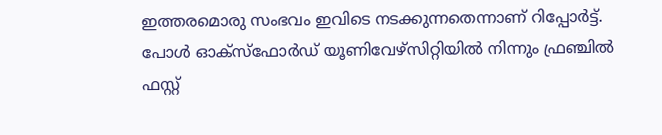ഇത്തരമൊരു സംഭവം ഇവിടെ നടക്കുന്നതെന്നാണ് റിപ്പോര്‍ട്ട്. പോള്‍ ഓക്സ്ഫോര്‍ഡ് യൂണിവേഴ്സിറ്റിയില്‍ നിന്നും ഫ്രഞ്ചില്‍ ഫസ്റ്റ്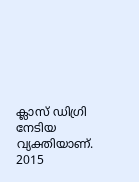ക്ലാസ് ഡിഗ്രി നേടിയ വ്യക്തിയാണ്. 2015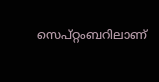സെപ്റ്റംബറിലാണ്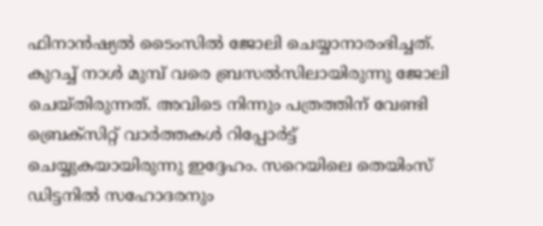ഫിനാന്‍ഷ്യല്‍ ടൈംസില്‍ ജോലി ചെയ്യാനാരംഭിച്ചത്. കുറച്ച് നാള്‍ മുമ്പ് വരെ ബ്രസല്‍സിലായിരുന്നു ജോലി ചെയ്തിരുന്നത്. അവിടെ നിന്നും പത്രത്തിന് വേണ്ടി ബ്രെക്സിറ്റ് വാര്‍ത്തകള്‍ റിപ്പോര്‍ട്ട് ചെയ്യുകയായിരുന്നു ഇദ്ദേഹം. സറെയിലെ തെയിംസ് ഡിട്ടനില്‍ സഹോദരനും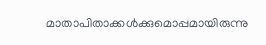മാതാപിതാക്കള്‍ക്കുമൊപ്പമായിരുന്നു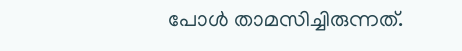പോള്‍ താമസിച്ചിരുന്നത്.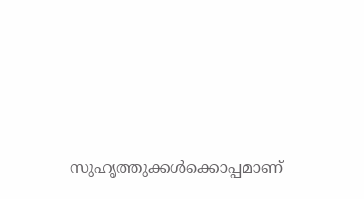സുഹൃത്തുക്കള്‍ക്കൊപ്പമാണ്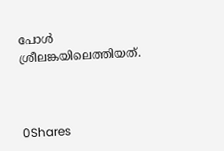പോള്‍ ശ്രീലങ്കയിലെത്തിയത്.



0Shares